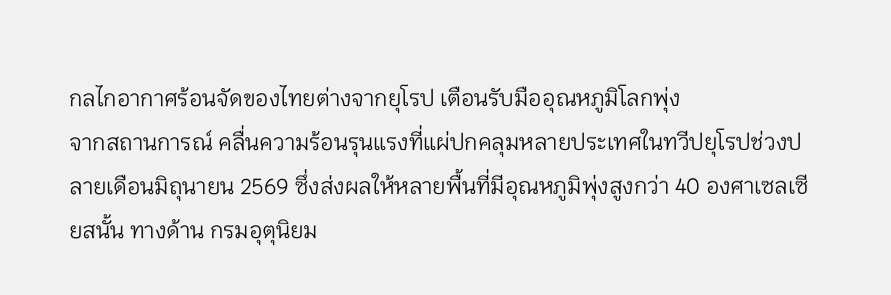กลไกอากาศร้อนจัดของไทยต่างจากยุโรป เตือนรับมืออุณหภูมิโลกพุ่ง
จากสถานการณ์ คลื่นความร้อนรุนแรงที่แผ่ปกคลุมหลายประเทศในทวีปยุโรปช่วงปลายเดือนมิถุนายน 2569 ซึ่งส่งผลให้หลายพื้นที่มีอุณหภูมิพุ่งสูงกว่า 40 องศาเซลเซียสนั้น ทางด้าน กรมอุตุนิยม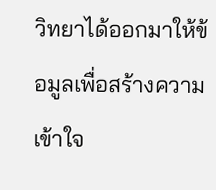วิทยาได้ออกมาให้ข้อมูลเพื่อสร้างความเข้าใจ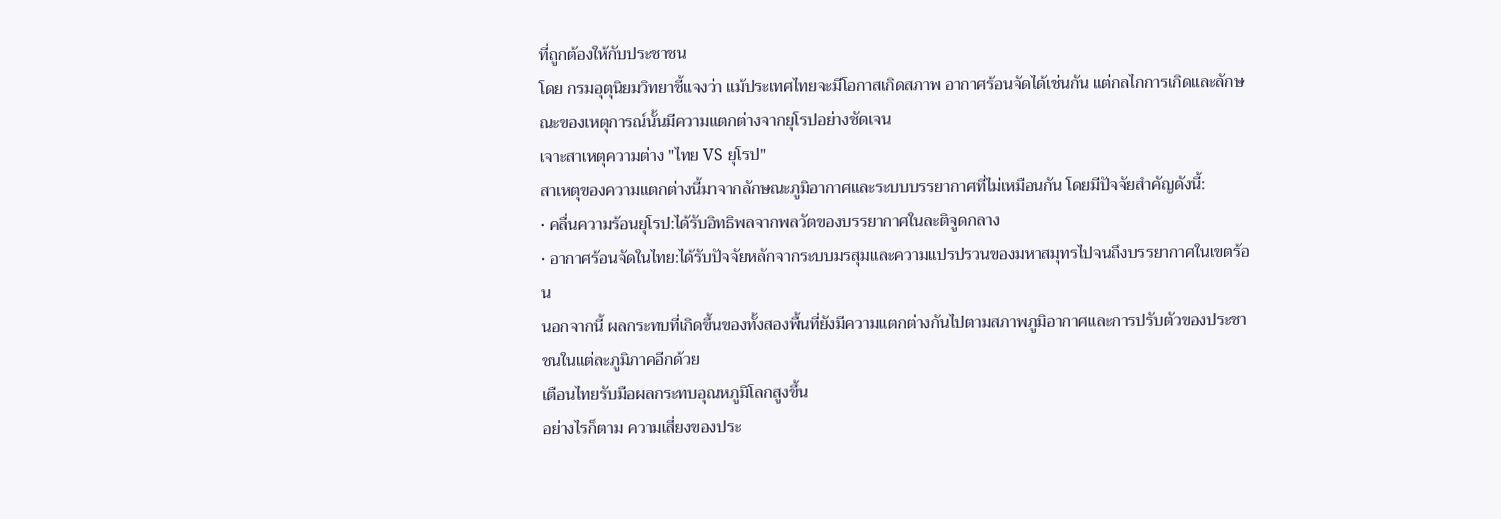ที่ถูกต้องให้กับประชาชน
โดย กรมอุตุนิยมวิทยาชี้แจงว่า แม้ประเทศไทยจะมีโอกาสเกิดสภาพ อากาศร้อนจัดได้เช่นกัน แต่กลไกการเกิดและลักษณะของเหตุการณ์นั้นมีความแตกต่างจากยุโรปอย่างชัดเจน
เจาะสาเหตุความต่าง "ไทย VS ยุโรป"
สาเหตุของความแตกต่างนี้มาจากลักษณะภูมิอากาศและระบบบรรยากาศที่ไม่เหมือนกัน โดยมีปัจจัยสำคัญดังนี้:
• คลื่นความร้อนยุโรป:ได้รับอิทธิพลจากพลวัตของบรรยากาศในละติจูดกลาง
• อากาศร้อนจัดในไทย:ได้รับปัจจัยหลักจากระบบมรสุมและความแปรปรวนของมหาสมุทรไปจนถึงบรรยากาศในเขตร้อน
นอกจากนี้ ผลกระทบที่เกิดขึ้นของทั้งสองพื้นที่ยังมีความแตกต่างกันไปตามสภาพภูมิอากาศและการปรับตัวของประชาชนในแต่ละภูมิภาคอีกด้วย
เตือนไทยรับมือผลกระทบอุณหภูมิโลกสูงขึ้น
อย่างไรก็ตาม ความเสี่ยงของประ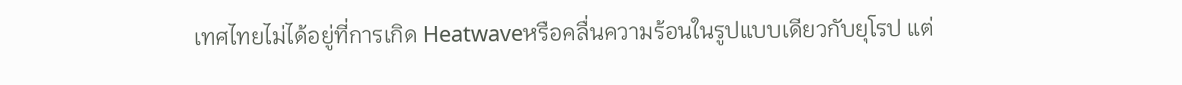เทศไทยไม่ได้อยู่ที่การเกิด Heatwaveหรือคลื่นความร้อนในรูปแบบเดียวกับยุโรป แต่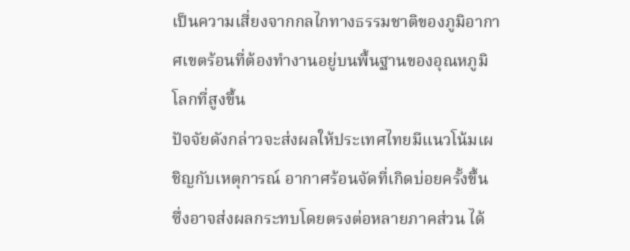เป็นความเสี่ยงจากกลไกทางธรรมชาติของภูมิอากาศเขตร้อนที่ต้องทำงานอยู่บนพื้นฐานของอุณหภูมิโลกที่สูงขึ้น
ปัจจัยดังกล่าวจะส่งผลให้ประเทศไทยมีแนวโน้มเผชิญกับเหตุการณ์ อากาศร้อนจัดที่เกิดบ่อยครั้งขึ้น ซึ่งอาจส่งผลกระทบโดยตรงต่อหลายภาคส่วน ได้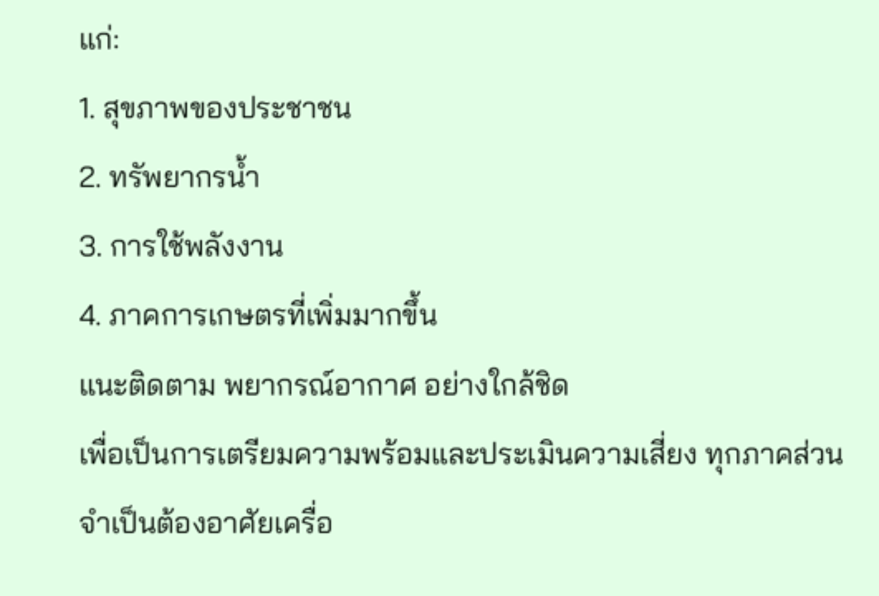แก่:
1. สุขภาพของประชาชน
2. ทรัพยากรน้ำ
3. การใช้พลังงาน
4. ภาคการเกษตรที่เพิ่มมากขึ้น
แนะติดตาม พยากรณ์อากาศ อย่างใกล้ชิด
เพื่อเป็นการเตรียมความพร้อมและประเมินความเสี่ยง ทุกภาคส่วนจำเป็นต้องอาศัยเครื่อ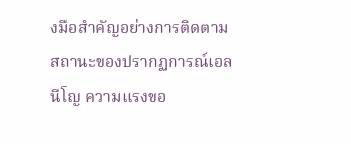งมือสำคัญอย่างการติดตามสถานะของปรากฏการณ์เอลนีโญ ความแรงขอ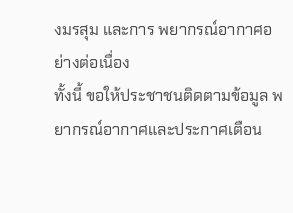งมรสุม และการ พยากรณ์อากาศอย่างต่อเนื่อง
ทั้งนี้ ขอให้ประชาชนติดตามข้อมูล พยากรณ์อากาศและประกาศเตือน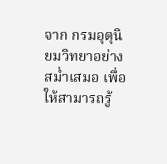จาก กรมอุตุนิยมวิทยาอย่างสม่ำเสมอ เพื่อให้สามารถรู้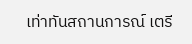เท่าทันสถานการณ์ เตรี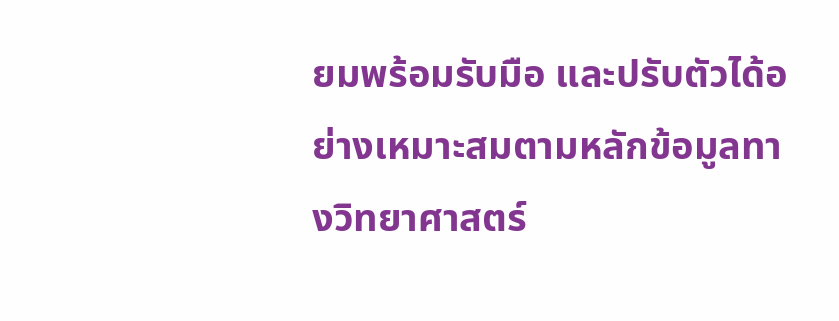ยมพร้อมรับมือ และปรับตัวได้อย่างเหมาะสมตามหลักข้อมูลทางวิทยาศาสตร์